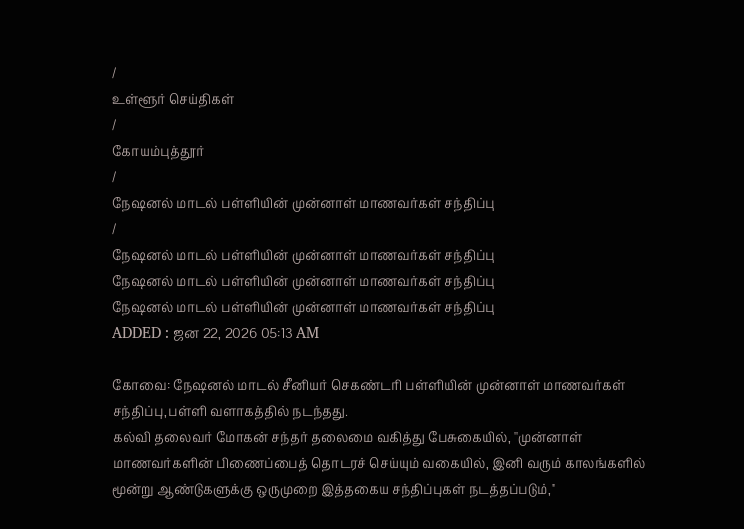/
உள்ளூர் செய்திகள்
/
கோயம்புத்தூர்
/
நேஷனல் மாடல் பள்ளியின் முன்னாள் மாணவர்கள் சந்திப்பு
/
நேஷனல் மாடல் பள்ளியின் முன்னாள் மாணவர்கள் சந்திப்பு
நேஷனல் மாடல் பள்ளியின் முன்னாள் மாணவர்கள் சந்திப்பு
நேஷனல் மாடல் பள்ளியின் முன்னாள் மாணவர்கள் சந்திப்பு
ADDED : ஜன 22, 2026 05:13 AM

கோவை: நேஷனல் மாடல் சீனியர் செகண்டரி பள்ளியின் முன்னாள் மாணவர்கள் சந்திப்பு,பள்ளி வளாகத்தில் நடந்தது.
கல்வி தலைவர் மோகன் சந்தர் தலைமை வகித்து பேசுகையில், ''முன்னாள் மாணவர்களின் பிணைப்பைத் தொடரச் செய்யும் வகையில், இனி வரும் காலங்களில் மூன்று ஆண்டுகளுக்கு ஒருமுறை இத்தகைய சந்திப்புகள் நடத்தப்படும்,''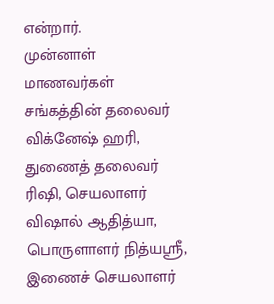என்றார்.
முன்னாள் மாணவர்கள் சங்கத்தின் தலைவர் விக்னேஷ் ஹரி, துணைத் தலைவர் ரிஷி, செயலாளர் விஷால் ஆதித்யா, பொருளாளர் நித்யஸ்ரீ, இணைச் செயலாளர்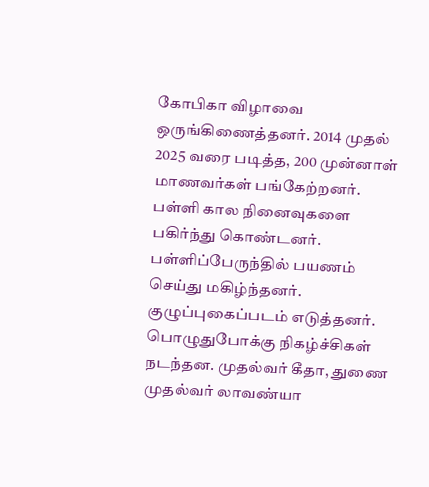கோபிகா விழாவை ஒருங்கிணைத்தனர். 2014 முதல் 2025 வரை படித்த, 200 முன்னாள் மாணவர்கள் பங்கேற்றனர்.
பள்ளி கால நினைவுகளை பகிர்ந்து கொண்டனர். பள்ளிப்பேருந்தில் பயணம் செய்து மகிழ்ந்தனர். குழுப்புகைப்படம் எடுத்தனர். பொழுதுபோக்கு நிகழ்ச்சிகள் நடந்தன. முதல்வர் கீதா, துணை முதல்வர் லாவண்யா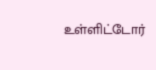உள்ளிட்டோர்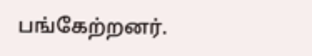பங்கேற்றனர்.